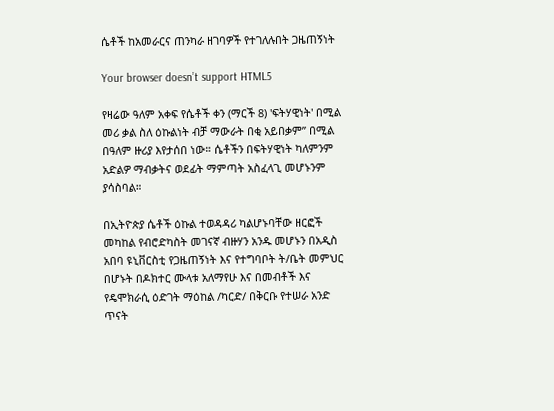ሴቶች ከአመራርና ጠንካራ ዘገባዎች የተገለሉበት ጋዜጠኝነት

Your browser doesn’t support HTML5

የዛሬው ዓለም አቀፍ የሴቶች ቀን (ማርች 8) 'ፍትሃዊነት' በሚል መሪ ቃል ስለ ዕኩልነት ብቻ ማውራት በቂ አይበቃም” በሚል በዓለም ዙሪያ እየታሰበ ነው። ሴቶችን በፍትሃዊነት ካለምንም አድልዎ ማብቃትና ወደፊት ማምጣት አስፈላጊ መሆኑንም ያሳስባል።

በኢትዮጵያ ሴቶች ዕኩል ተወዳዳሪ ካልሆኑባቸው ዘርፎች መካከል የብሮድካስት መገናኛ ብዙሃን አንዱ መሆኑን በአዲስ አበባ ዩኒቨርስቲ የጋዜጠኝነት እና የተግባቦት ት/ቤት መምህር በሆኑት በዶክተር ሙላቱ አለማየሁ እና በመብቶች እና የዴሞክራሲ ዕድገት ማዕከል /ካርድ/ በቅርቡ የተሠራ አንድ ጥናት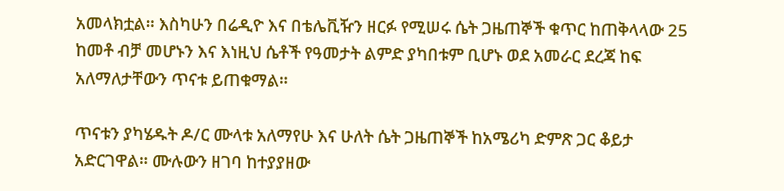አመላክቷል። እስካሁን በሬዲዮ እና በቴሌቪዥን ዘርፉ የሚሠሩ ሴት ጋዜጠኞች ቁጥር ከጠቅላላው 25 ከመቶ ብቻ መሆኑን እና እነዚህ ሴቶች የዓመታት ልምድ ያካበቱም ቢሆኑ ወደ አመራር ደረጃ ከፍ አለማለታቸውን ጥናቱ ይጠቁማል።

ጥናቱን ያካሄዱት ዶ/ር ሙላቱ አለማየሁ እና ሁለት ሴት ጋዜጠኞች ከአሜሪካ ድምጽ ጋር ቆይታ አድርገዋል። ሙሉውን ዘገባ ከተያያዘው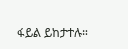ፋይል ይከታተሉ።